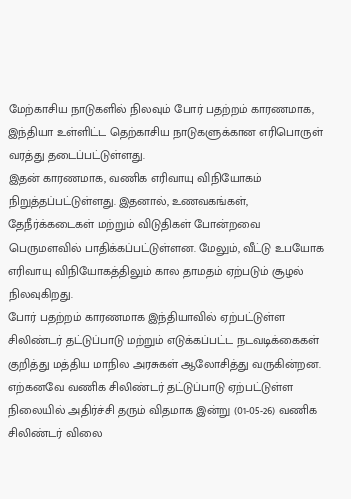மேற்காசிய நாடுகளில் நிலவும் போர் பதற்றம் காரணமாக, இந்தியா உள்ளிட்ட தெற்காசிய நாடுகளுக்கான எரிபொருள் வரத்து தடைப்பட்டுள்ளது.
இதன் காரணமாக, வணிக எரிவாயு விநியோகம் நிறுத்தப்பட்டுள்ளது. இதனால், உணவகங்கள், தேநீர்க்கடைகள் மற்றும் விடுதிகள் போன்றவை பெருமளவில் பாதிக்கப்பட்டுள்ளன. மேலும், வீட்டு உபயோக எரிவாயு விநியோகத்திலும் கால தாமதம் ஏற்படும் சூழல் நிலவுகிறது.
போர் பதற்றம் காரணமாக இந்தியாவில் ஏற்பட்டுள்ள சிலிண்டர் தட்டுப்பாடு மற்றும் எடுக்கப்பட்ட நடவடிக்கைகள் குறித்து மத்திய மாநில அரசுகள் ஆலோசித்து வருகின்றன. எற்கனவே வணிக சிலிண்டர் தட்டுப்பாடு ஏற்பட்டுள்ள நிலையில் அதிர்ச்சி தரும் விதமாக இன்று (01-05-26) வணிக சிலிண்டர் விலை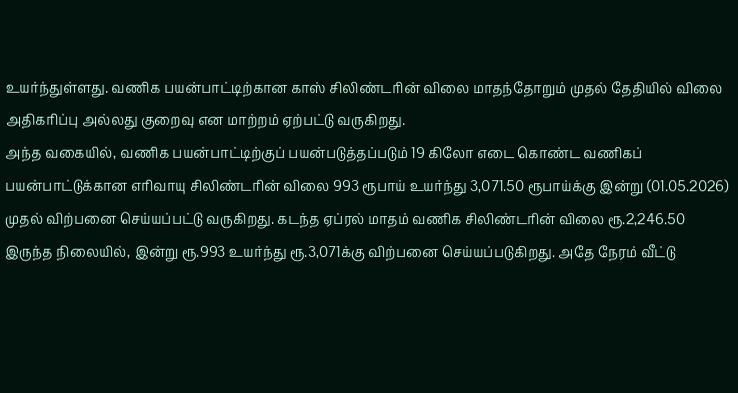உயர்ந்துள்ளது. வணிக பயன்பாட்டிற்கான காஸ் சிலிண்டரின் விலை மாதந்தோறும் முதல் தேதியில் விலை அதிகரிப்பு அல்லது குறைவு என மாற்றம் ஏற்பட்டு வருகிறது.
அந்த வகையில், வணிக பயன்பாட்டிற்குப் பயன்படுத்தப்படும் 19 கிலோ எடை கொண்ட வணிகப் பயன்பாட்டுக்கான எரிவாயு சிலிண்டரின் விலை 993 ரூபாய் உயர்ந்து 3,071.50 ரூபாய்க்கு இன்று (01.05.2026) முதல் விற்பனை செய்யப்பட்டு வருகிறது. கடந்த ஏப்ரல் மாதம் வணிக சிலிண்டரின் விலை ரூ.2,246.50 இருந்த நிலையில், இன்று ரூ.993 உயர்ந்து ரூ.3,071க்கு விற்பனை செய்யப்படுகிறது. அதே நேரம் வீட்டு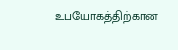உபயோகத்திற்கான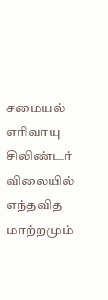சமையல் எரிவாயு சிலிண்டர் விலையில் எந்தவித மாற்றமும்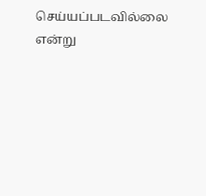செய்யப்படவில்லை என்று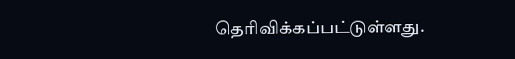தெரிவிக்கப்பட்டுள்ளது.